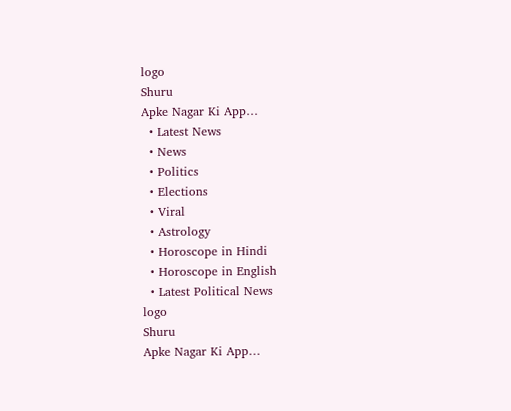logo
Shuru
Apke Nagar Ki App…
  • Latest News
  • News
  • Politics
  • Elections
  • Viral
  • Astrology
  • Horoscope in Hindi
  • Horoscope in English
  • Latest Political News
logo
Shuru
Apke Nagar Ki App…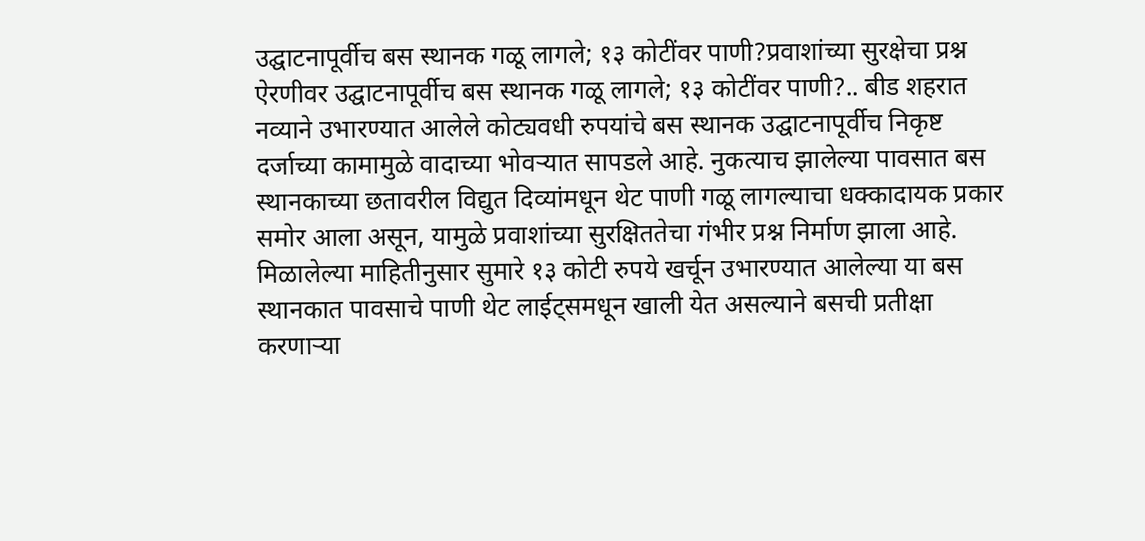उद्घाटनापूर्वीच बस स्थानक गळू लागले; १३ कोटींवर पाणी?प्रवाशांच्या सुरक्षेचा प्रश्न ऐरणीवर उद्घाटनापूर्वीच बस स्थानक गळू लागले; १३ कोटींवर पाणी?.. बीड शहरात नव्याने उभारण्यात आलेले कोट्यवधी रुपयांचे बस स्थानक उद्घाटनापूर्वीच निकृष्ट दर्जाच्या कामामुळे वादाच्या भोवऱ्यात सापडले आहे. नुकत्याच झालेल्या पावसात बस स्थानकाच्या छतावरील विद्युत दिव्यांमधून थेट पाणी गळू लागल्याचा धक्कादायक प्रकार समोर आला असून, यामुळे प्रवाशांच्या सुरक्षिततेचा गंभीर प्रश्न निर्माण झाला आहे. मिळालेल्या माहितीनुसार सुमारे १३ कोटी रुपये खर्चून उभारण्यात आलेल्या या बस स्थानकात पावसाचे पाणी थेट लाईट्समधून खाली येत असल्याने बसची प्रतीक्षा करणाऱ्या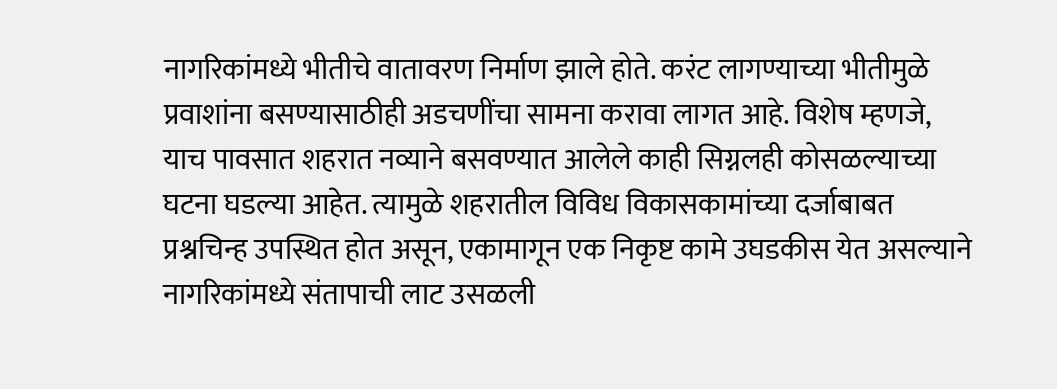नागरिकांमध्ये भीतीचे वातावरण निर्माण झाले होते. करंट लागण्याच्या भीतीमुळे प्रवाशांना बसण्यासाठीही अडचणींचा सामना करावा लागत आहे. विशेष म्हणजे, याच पावसात शहरात नव्याने बसवण्यात आलेले काही सिग्नलही कोसळल्याच्या घटना घडल्या आहेत. त्यामुळे शहरातील विविध विकासकामांच्या दर्जाबाबत प्रश्नचिन्ह उपस्थित होत असून, एकामागून एक निकृष्ट कामे उघडकीस येत असल्याने नागरिकांमध्ये संतापाची लाट उसळली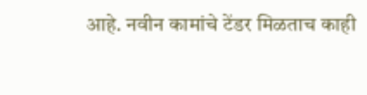आहे. नवीन कामांचे टेंडर मिळताच काही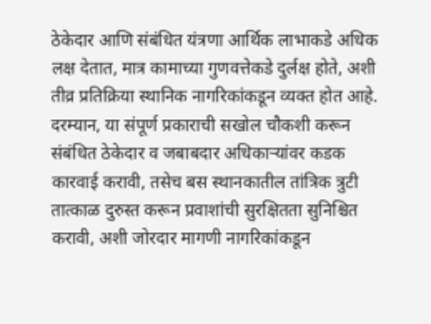ठेकेदार आणि संबंधित यंत्रणा आर्थिक लाभाकडे अधिक लक्ष देतात, मात्र कामाच्या गुणवत्तेकडे दुर्लक्ष होते, अशी तीव्र प्रतिक्रिया स्थानिक नागरिकांकडून व्यक्त होत आहे. दरम्यान, या संपूर्ण प्रकाराची सखोल चौकशी करून संबंधित ठेकेदार व जबाबदार अधिकाऱ्यांवर कडक कारवाई करावी, तसेच बस स्थानकातील तांत्रिक त्रुटी तात्काळ दुरुस्त करून प्रवाशांची सुरक्षितता सुनिश्चित करावी, अशी जोरदार मागणी नागरिकांकडून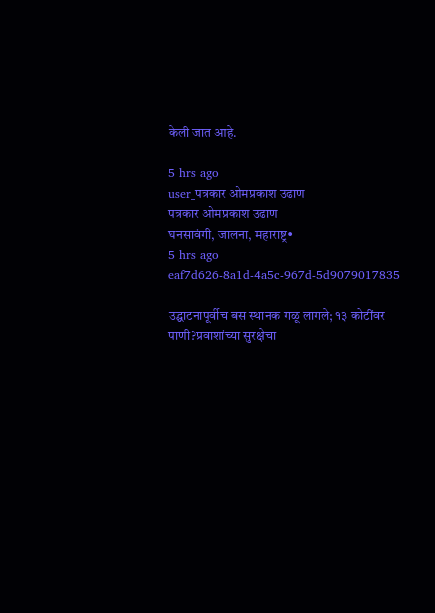केली जात आहे.

5 hrs ago
user_पत्रकार ओमप्रकाश उढाण
पत्रकार ओमप्रकाश उढाण
घनसावंगी, जालना, महाराष्ट्र•
5 hrs ago
eaf7d626-8a1d-4a5c-967d-5d9079017835

उद्घाटनापूर्वीच बस स्थानक गळू लागले; १३ कोटींवर पाणी?प्रवाशांच्या सुरक्षेचा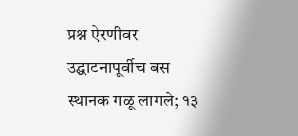प्रश्न ऐरणीवर उद्घाटनापूर्वीच बस स्थानक गळू लागले; १३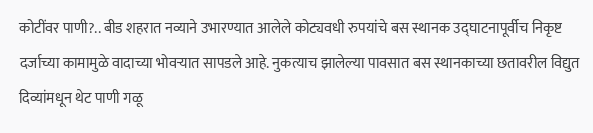कोटींवर पाणी?.. बीड शहरात नव्याने उभारण्यात आलेले कोट्यवधी रुपयांचे बस स्थानक उद्घाटनापूर्वीच निकृष्ट दर्जाच्या कामामुळे वादाच्या भोवऱ्यात सापडले आहे. नुकत्याच झालेल्या पावसात बस स्थानकाच्या छतावरील विद्युत दिव्यांमधून थेट पाणी गळू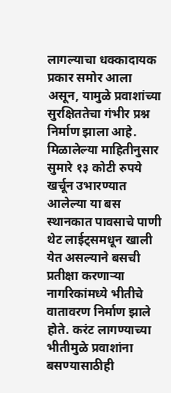लागल्याचा धक्कादायक प्रकार समोर आला असून, यामुळे प्रवाशांच्या सुरक्षिततेचा गंभीर प्रश्न निर्माण झाला आहे. मिळालेल्या माहितीनुसार सुमारे १३ कोटी रुपये खर्चून उभारण्यात आलेल्या या बस स्थानकात पावसाचे पाणी थेट लाईट्समधून खाली येत असल्याने बसची प्रतीक्षा करणाऱ्या नागरिकांमध्ये भीतीचे वातावरण निर्माण झाले होते. करंट लागण्याच्या भीतीमुळे प्रवाशांना बसण्यासाठीही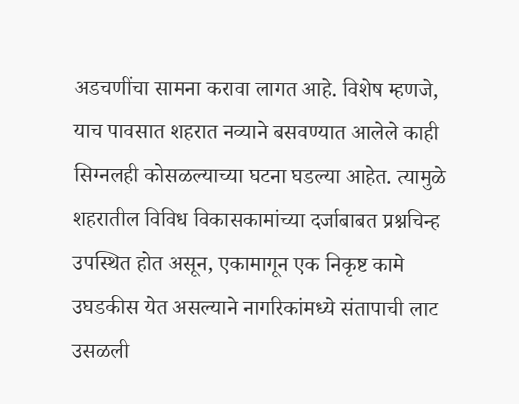अडचणींचा सामना करावा लागत आहे. विशेष म्हणजे, याच पावसात शहरात नव्याने बसवण्यात आलेले काही सिग्नलही कोसळल्याच्या घटना घडल्या आहेत. त्यामुळे शहरातील विविध विकासकामांच्या दर्जाबाबत प्रश्नचिन्ह उपस्थित होत असून, एकामागून एक निकृष्ट कामे उघडकीस येत असल्याने नागरिकांमध्ये संतापाची लाट उसळली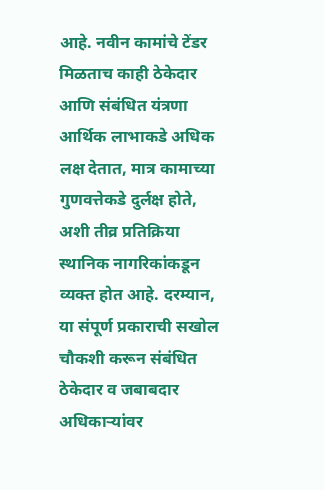आहे. नवीन कामांचे टेंडर मिळताच काही ठेकेदार आणि संबंधित यंत्रणा आर्थिक लाभाकडे अधिक लक्ष देतात, मात्र कामाच्या गुणवत्तेकडे दुर्लक्ष होते, अशी तीव्र प्रतिक्रिया स्थानिक नागरिकांकडून व्यक्त होत आहे. दरम्यान, या संपूर्ण प्रकाराची सखोल चौकशी करून संबंधित ठेकेदार व जबाबदार अधिकाऱ्यांवर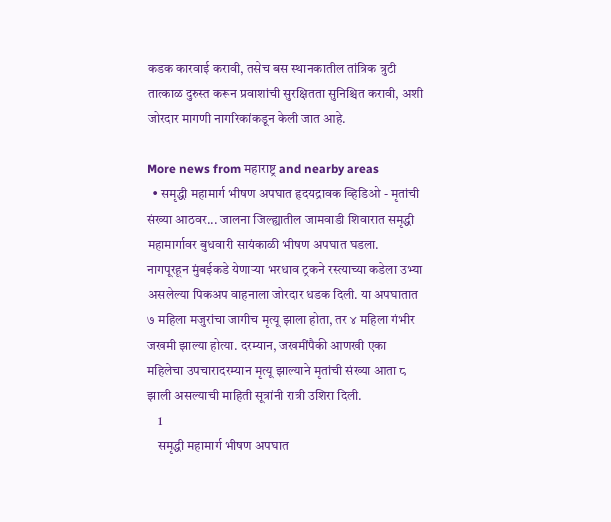कडक कारवाई करावी, तसेच बस स्थानकातील तांत्रिक त्रुटी तात्काळ दुरुस्त करून प्रवाशांची सुरक्षितता सुनिश्चित करावी, अशी जोरदार मागणी नागरिकांकडून केली जात आहे.

More news from महाराष्ट्र and nearby areas
  • समृद्धी महामार्ग भीषण अपघात हृदयद्रावक व्हिडिओ - मृतांची संख्या आठवर... जालना जिल्ह्यातील जामवाडी शिवारात समृद्धी महामार्गावर बुधवारी सायंकाळी भीषण अपघात घडला. नागपूरहून मुंबईकडे येणाऱ्या भरधाव ट्रकने रस्त्याच्या कडेला उभ्या असलेल्या पिकअप वाहनाला जोरदार धडक दिली. या अपघातात ७ महिला मजुरांचा जागीच मृत्यू झाला होता, तर ४ महिला गंभीर जखमी झाल्या होत्या. दरम्यान, जखमींपैकी आणखी एका महिलेचा उपचारादरम्यान मृत्यू झाल्याने मृतांची संख्या आता ८ झाली असल्याची माहिती सूत्रांनी रात्री उशिरा दिली.
    1
    समृद्धी महामार्ग भीषण अपघात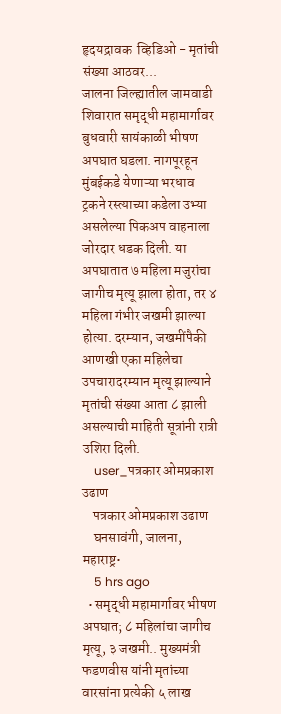हृदयद्रावक  व्हिडिओ - मृतांची संख्या आठवर...
जालना जिल्ह्यातील जामवाडी शिवारात समृद्धी महामार्गावर बुधवारी सायंकाळी भीषण अपघात घडला. नागपूरहून मुंबईकडे येणाऱ्या भरधाव ट्रकने रस्त्याच्या कडेला उभ्या असलेल्या पिकअप वाहनाला जोरदार धडक दिली. या अपघातात ७ महिला मजुरांचा जागीच मृत्यू झाला होता, तर ४ महिला गंभीर जखमी झाल्या होत्या. दरम्यान, जखमींपैकी आणखी एका महिलेचा उपचारादरम्यान मृत्यू झाल्याने मृतांची संख्या आता ८ झाली असल्याची माहिती सूत्रांनी रात्री उशिरा दिली.
    user_पत्रकार ओमप्रकाश उढाण
    पत्रकार ओमप्रकाश उढाण
    घनसावंगी, जालना, महाराष्ट्र•
    5 hrs ago
  • समृद्धी महामार्गावर भीषण अपघात; ८ महिलांचा जागीच मृत्यू, ३ जखमी.. मुख्यमंत्री फडणवीस यांनी मृतांच्या वारसांना प्रत्येकी ५ लाख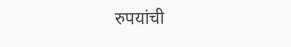रुपयांची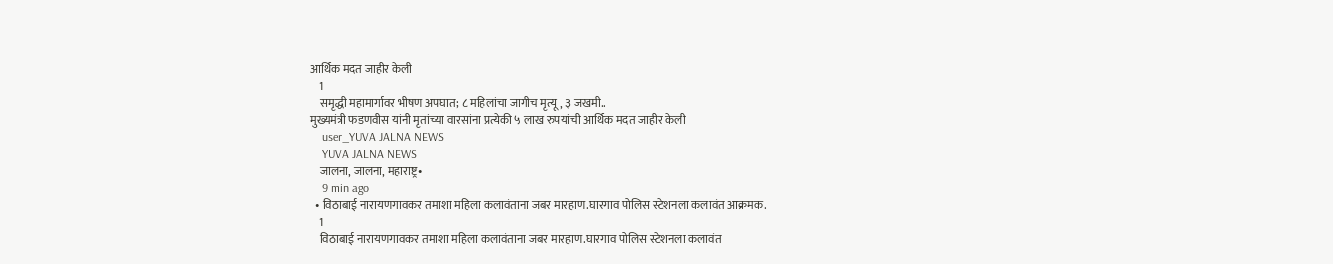आर्थिक मदत जाहीर केली
    1
    समृद्धी महामार्गावर भीषण अपघात; ८ महिलांचा जागीच मृत्यू, ३ जखमी..
मुख्यमंत्री फडणवीस यांनी मृतांच्या वारसांना प्रत्येकी ५ लाख रुपयांची आर्थिक मदत जाहीर केली
    user_YUVA JALNA NEWS
    YUVA JALNA NEWS
    जालना, जालना, महाराष्ट्र•
    9 min ago
  • विठाबाई नारायणगावकर तमाशा महिला कलावंताना जबर मारहाण.घारगाव पोलिस स्टेशनला कलावंत आक्रमक.
    1
    विठाबाई नारायणगावकर तमाशा महिला कलावंताना जबर मारहाण.घारगाव पोलिस स्टेशनला कलावंत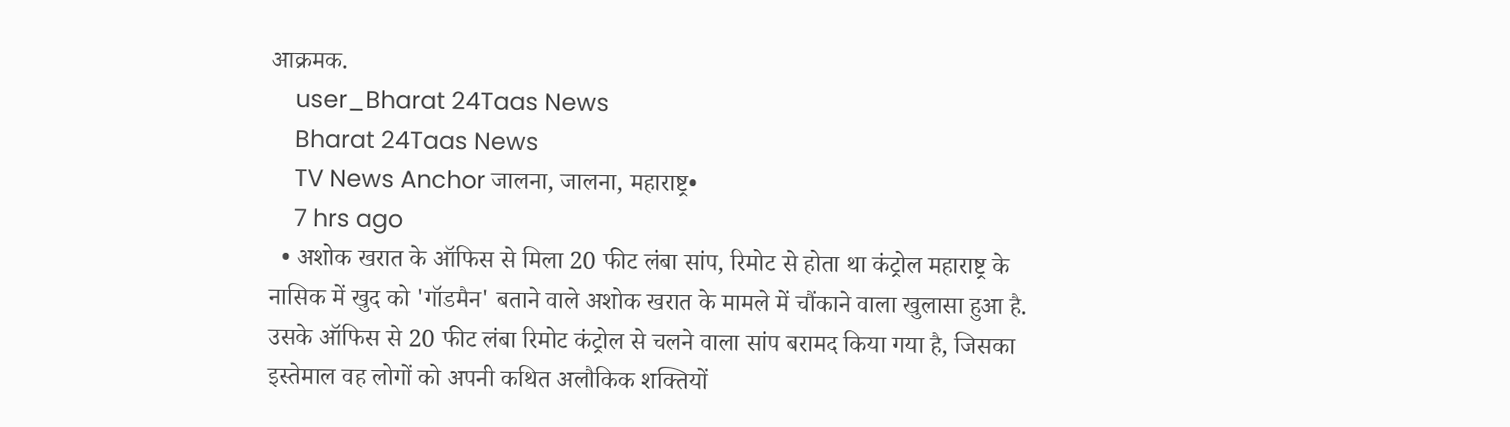आक्रमक.
    user_Bharat 24Taas News
    Bharat 24Taas News
    TV News Anchor जालना, जालना, महाराष्ट्र•
    7 hrs ago
  • अशोक खरात के ऑफिस से मिला 20 फीट लंबा सांप, रिमोट से होता था कंट्रोल महाराष्ट्र के नासिक में खुद को 'गॉडमैन' बताने वाले अशोक खरात के मामले में चौंकाने वाला खुलासा हुआ है. उसके ऑफिस से 20 फीट लंबा रिमोट कंट्रोल से चलने वाला सांप बरामद किया गया है, जिसका इस्तेमाल वह लोगों को अपनी कथित अलौकिक शक्तियों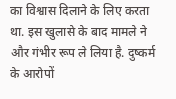का विश्वास दिलाने के लिए करता था. इस खुलासे के बाद मामले ने और गंभीर रूप ले लिया है. दुष्कर्म के आरोपों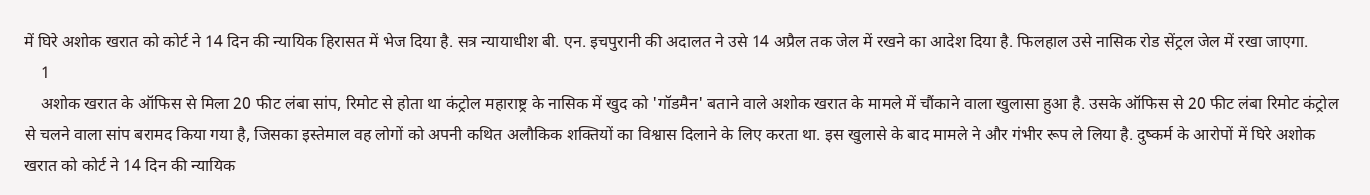में घिरे अशोक खरात को कोर्ट ने 14 दिन की न्यायिक हिरासत में भेज दिया है. सत्र न्यायाधीश बी. एन. इचपुरानी की अदालत ने उसे 14 अप्रैल तक जेल में रखने का आदेश दिया है. फिलहाल उसे नासिक रोड सेंट्रल जेल में रखा जाएगा.
    1
    अशोक खरात के ऑफिस से मिला 20 फीट लंबा सांप, रिमोट से होता था कंट्रोल महाराष्ट्र के नासिक में खुद को 'गॉडमैन' बताने वाले अशोक खरात के मामले में चौंकाने वाला खुलासा हुआ है. उसके ऑफिस से 20 फीट लंबा रिमोट कंट्रोल से चलने वाला सांप बरामद किया गया है, जिसका इस्तेमाल वह लोगों को अपनी कथित अलौकिक शक्तियों का विश्वास दिलाने के लिए करता था. इस खुलासे के बाद मामले ने और गंभीर रूप ले लिया है. दुष्कर्म के आरोपों में घिरे अशोक खरात को कोर्ट ने 14 दिन की न्यायिक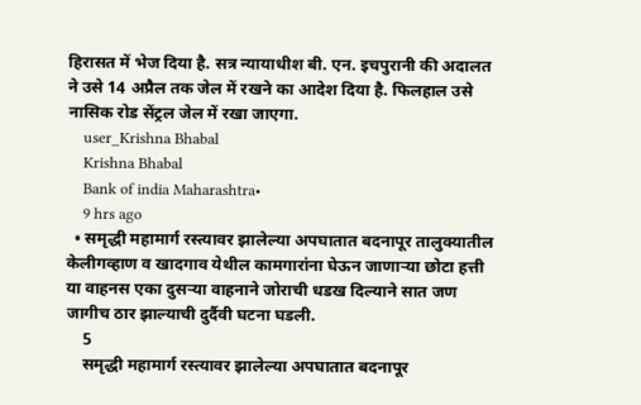हिरासत में भेज दिया है. सत्र न्यायाधीश बी. एन. इचपुरानी की अदालत ने उसे 14 अप्रैल तक जेल में रखने का आदेश दिया है. फिलहाल उसे नासिक रोड सेंट्रल जेल में रखा जाएगा.
    user_Krishna Bhabal
    Krishna Bhabal
    Bank of india Maharashtra•
    9 hrs ago
  • समृद्धी महामार्ग रस्त्यावर झालेल्या अपघातात बदनापूर तालुक्यातील केलीगव्हाण व खादगाव येथील कामगारांना घेऊन जाणाऱ्या छोटा हत्ती या वाहनस एका दुसऱ्या वाहनाने जोराची धडख दिल्याने सात जण जागीच ठार झाल्याची दुर्दैवी घटना घडली.
    5
    समृद्धी महामार्ग रस्त्यावर झालेल्या अपघातात बदनापूर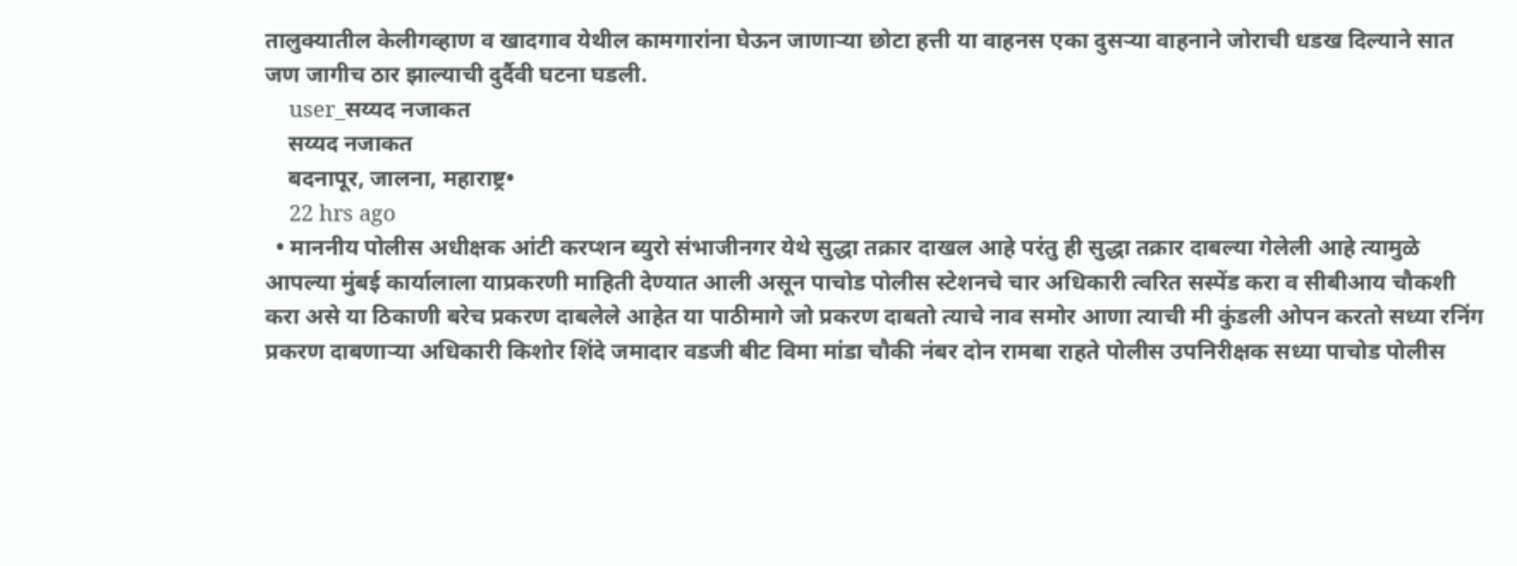तालुक्यातील केलीगव्हाण व खादगाव येथील कामगारांना घेऊन जाणाऱ्या छोटा हत्ती या वाहनस एका दुसऱ्या वाहनाने जोराची धडख दिल्याने सात जण जागीच ठार झाल्याची दुर्दैवी घटना घडली.
    user_सय्यद नजाकत
    सय्यद नजाकत
    बदनापूर, जालना, महाराष्ट्र•
    22 hrs ago
  • माननीय पोलीस अधीक्षक आंटी करप्शन ब्युरो संभाजीनगर येथे सुद्धा तक्रार दाखल आहे परंतु ही सुद्धा तक्रार दाबल्या गेलेली आहे त्यामुळे आपल्या मुंबई कार्यालाला याप्रकरणी माहिती देण्यात आली असून पाचोड पोलीस स्टेशनचे चार अधिकारी त्वरित सस्पेंड करा व सीबीआय चौकशी करा असे या ठिकाणी बरेच प्रकरण दाबलेले आहेत या पाठीमागे जो प्रकरण दाबतो त्याचे नाव समोर आणा त्याची मी कुंडली ओपन करतो सध्या रनिंग प्रकरण दाबणाऱ्या अधिकारी किशोर शिंदे जमादार वडजी बीट विमा मांडा चौकी नंबर दोन रामबा राहते पोलीस उपनिरीक्षक सध्या पाचोड पोलीस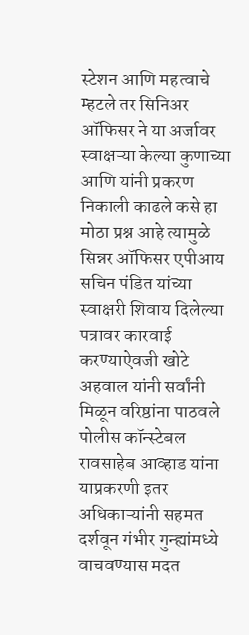स्टेशन आणि महत्वाचे म्हटले तर सिनिअर ऑफिसर ने या अर्जावर स्वाक्षऱ्या केल्या कुणाच्या आणि यांनी प्रकरण निकाली काढले कसे हा मोठा प्रश्न आहे त्यामुळे सिन्नर ऑफिसर एपीआय सचिन पंडित यांच्या स्वाक्षरी शिवाय दिलेल्या पत्रावर कारवाई करण्याऐवजी खोटे अहवाल यांनी सर्वांनी मिळून वरिष्ठांना पाठवले पोलीस कॉन्स्टेबल रावसाहेब आव्हाड यांना याप्रकरणी इतर अधिकाऱ्यांनी सहमत दर्शवून गंभीर गुन्ह्यांमध्ये वाचवण्यास मदत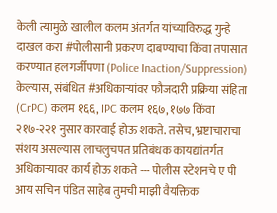केली त्यामुळे खालील कलम अंतर्गत यांच्याविरुद्ध गुन्हे दाखल करा #पोलीसानी प्रकरण दाबण्याचा किंवा तपासात करण्यात हलगर्जीपणा (Police Inaction/Suppression) केल्यास, संबंधित #अधिकाऱ्यांवर फौजदारी प्रक्रिया संहिता (CrPC) कलम १६६, IPC कलम १६७, १७७ किंवा २१७-२२१ नुसार कारवाई होऊ शकते. तसेच, भ्रष्टाचाराचा संशय असल्यास लाचलुचपत प्रतिबंधक कायद्यांतर्गत अधिकाऱ्यावर कार्य होऊ शकते --- पोलीस स्टेशनचे ए पी आय सचिन पंडित साहेब तुमची माझी वैयक्तिक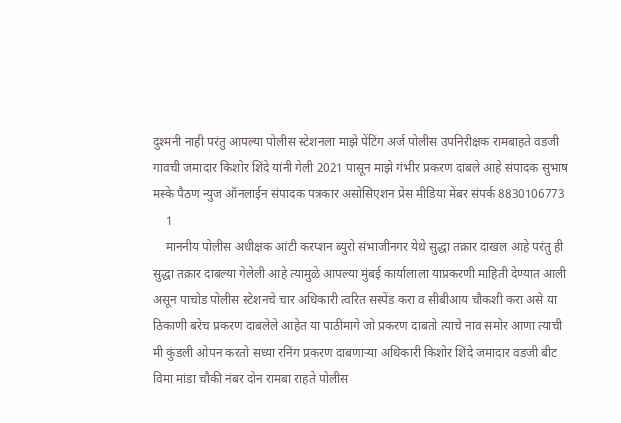दुश्मनी नाही परंतु आपल्या पोलीस स्टेशनला माझे पेंटिंग अर्ज पोलीस उपनिरीक्षक रामबाहते वडजी गावची जमादार किशोर शिंदे यांनी गेली 2021 पासून माझे गंभीर प्रकरण दाबले आहे संपादक सुभाष मस्के पैठण न्युज ऑनलाईन संपादक पत्रकार असोसिएशन प्रेस मीडिया मेंबर संपर्क 8830106773
    1
    माननीय पोलीस अधीक्षक आंटी करप्शन ब्युरो संभाजीनगर येथे सुद्धा तक्रार दाखल आहे परंतु ही सुद्धा तक्रार दाबल्या गेलेली आहे त्यामुळे आपल्या मुंबई कार्यालाला याप्रकरणी माहिती देण्यात आली असून पाचोड पोलीस स्टेशनचे चार अधिकारी त्वरित सस्पेंड करा व सीबीआय चौकशी करा असे या ठिकाणी बरेच प्रकरण दाबलेले आहेत या पाठीमागे जो प्रकरण दाबतो त्याचे नाव समोर आणा त्याची मी कुंडली ओपन करतो सध्या रनिंग प्रकरण दाबणाऱ्या अधिकारी किशोर शिंदे जमादार वडजी बीट विमा मांडा चौकी नंबर दोन रामबा राहते पोलीस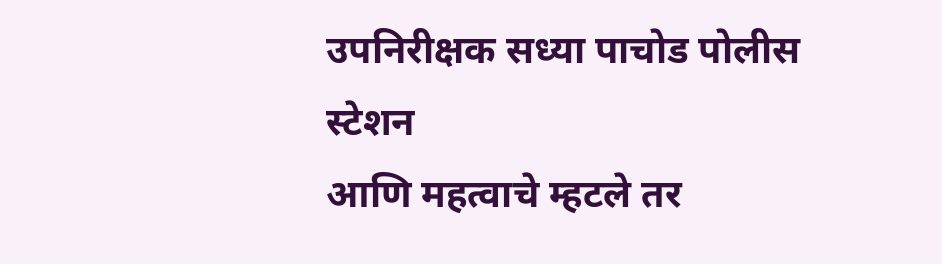उपनिरीक्षक सध्या पाचोड पोलीस स्टेशन
आणि महत्वाचे म्हटले तर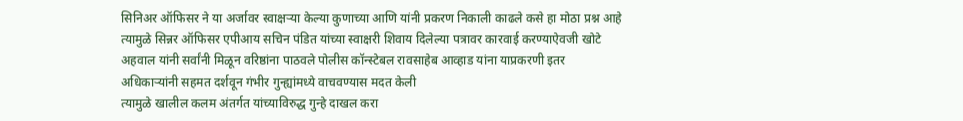सिनिअर ऑफिसर ने या अर्जावर स्वाक्षऱ्या केल्या कुणाच्या आणि यांनी प्रकरण निकाली काढले कसे हा मोठा प्रश्न आहे त्यामुळे सिन्नर ऑफिसर एपीआय सचिन पंडित यांच्या स्वाक्षरी शिवाय दिलेल्या पत्रावर कारवाई करण्याऐवजी खोटे अहवाल यांनी सर्वांनी मिळून वरिष्ठांना पाठवले पोलीस कॉन्स्टेबल रावसाहेब आव्हाड यांना याप्रकरणी इतर अधिकाऱ्यांनी सहमत दर्शवून गंभीर गुन्ह्यांमध्ये वाचवण्यास मदत केली
त्यामुळे खालील कलम अंतर्गत यांच्याविरुद्ध गुन्हे दाखल करा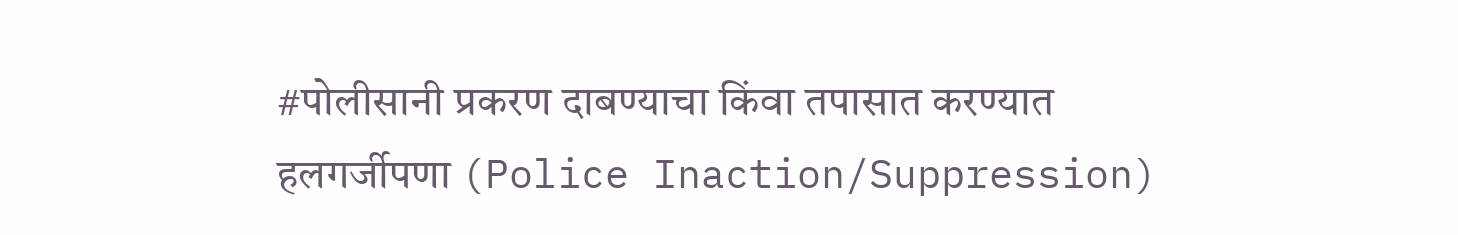#पोलीसानी प्रकरण दाबण्याचा किंवा तपासात करण्यात हलगर्जीपणा (Police Inaction/Suppression)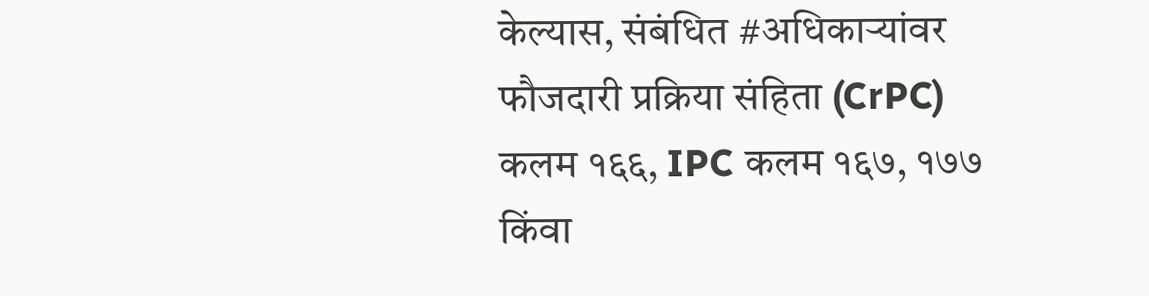केल्यास, संबंधित #अधिकाऱ्यांवर फौजदारी प्रक्रिया संहिता (CrPC) कलम १६६, IPC कलम १६७, १७७ किंवा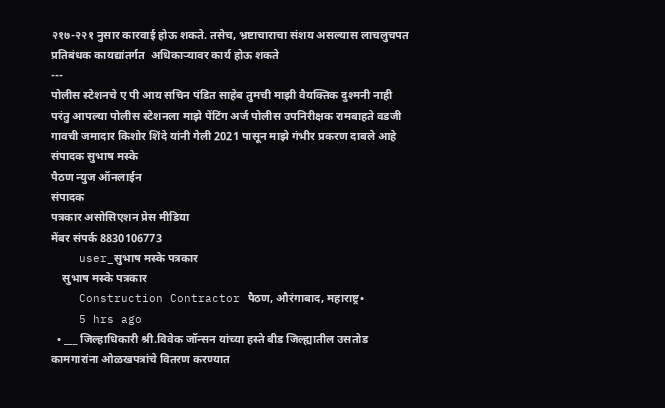२१७-२२१ नुसार कारवाई होऊ शकते. तसेच, भ्रष्टाचाराचा संशय असल्यास लाचलुचपत प्रतिबंधक कायद्यांतर्गत  अधिकाऱ्यावर कार्य होऊ शकते
---
पोलीस स्टेशनचे ए पी आय सचिन पंडित साहेब तुमची माझी वैयक्तिक दुश्मनी नाही परंतु आपल्या पोलीस स्टेशनला माझे पेंटिंग अर्ज पोलीस उपनिरीक्षक रामबाहते वडजी गावची जमादार किशोर शिंदे यांनी गेली 2021 पासून माझे गंभीर प्रकरण दाबले आहे
संपादक सुभाष मस्के
पैठण न्युज ऑनलाईन
संपादक
पत्रकार असोसिएशन प्रेस मीडिया
मेंबर संपर्क 8830106773
    user_सुभाष मस्के पत्रकार
    सुभाष मस्के पत्रकार
    Construction Contractor पैठण, औरंगाबाद, महाराष्ट्र•
    5 hrs ago
  • ___ जिल्हाधिकारी श्री.विवेक जॉन्सन यांच्या हस्ते बीड जिल्ह्यातील उसतोड कामगारांना ओळखपत्रांचे वितरण करण्यात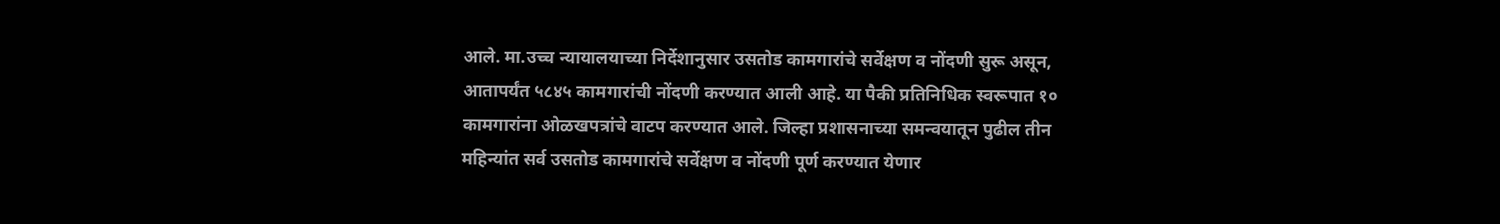आले. मा.उच्च न्यायालयाच्या निर्देशानुसार उसतोड कामगारांचे सर्वेक्षण व नोंदणी सुरू असून, आतापर्यंत ५८४५ कामगारांची नोंदणी करण्यात आली आहे. या पैकी प्रतिनिधिक स्वरूपात १० कामगारांना ओळखपत्रांचे वाटप करण्यात आले. जिल्हा प्रशासनाच्या समन्वयातून पुढील तीन महिन्यांत सर्व उसतोड कामगारांचे सर्वेक्षण व नोंदणी पूर्ण करण्यात येणार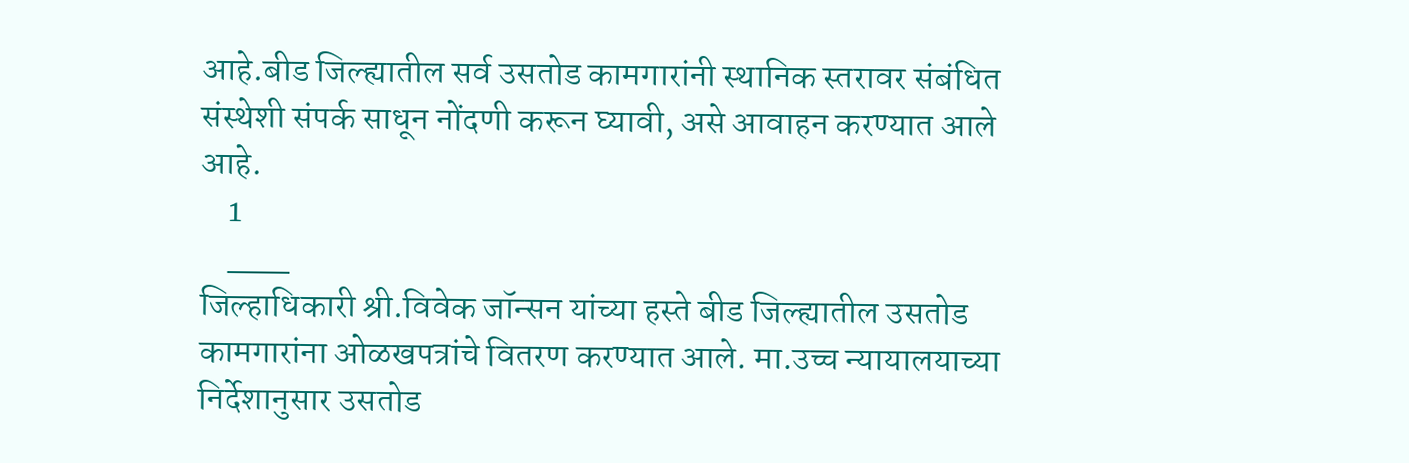आहे.बीड जिल्ह्यातील सर्व उसतोड कामगारांनी स्थानिक स्तरावर संबंधित संस्थेशी संपर्क साधून नोंदणी करून घ्यावी, असे आवाहन करण्यात आले आहे.
    1
    ___
जिल्हाधिकारी श्री.विवेक जॉन्सन यांच्या हस्ते बीड जिल्ह्यातील उसतोड कामगारांना ओळखपत्रांचे वितरण करण्यात आले. मा.उच्च न्यायालयाच्या निर्देशानुसार उसतोड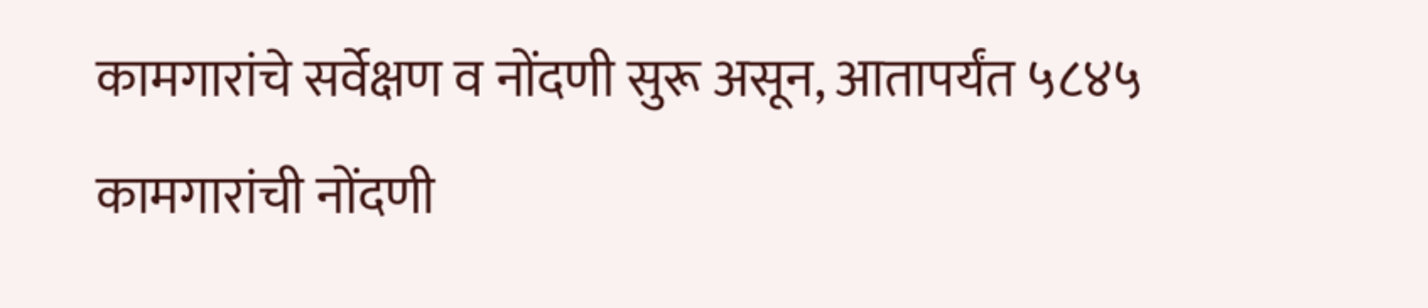कामगारांचे सर्वेक्षण व नोंदणी सुरू असून, आतापर्यंत ५८४५ कामगारांची नोंदणी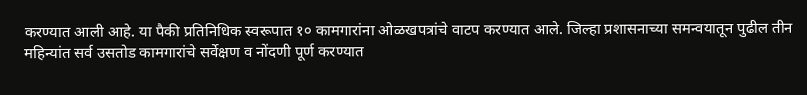करण्यात आली आहे. या पैकी प्रतिनिधिक स्वरूपात १० कामगारांना ओळखपत्रांचे वाटप करण्यात आले. जिल्हा प्रशासनाच्या समन्वयातून पुढील तीन महिन्यांत सर्व उसतोड कामगारांचे सर्वेक्षण व नोंदणी पूर्ण करण्यात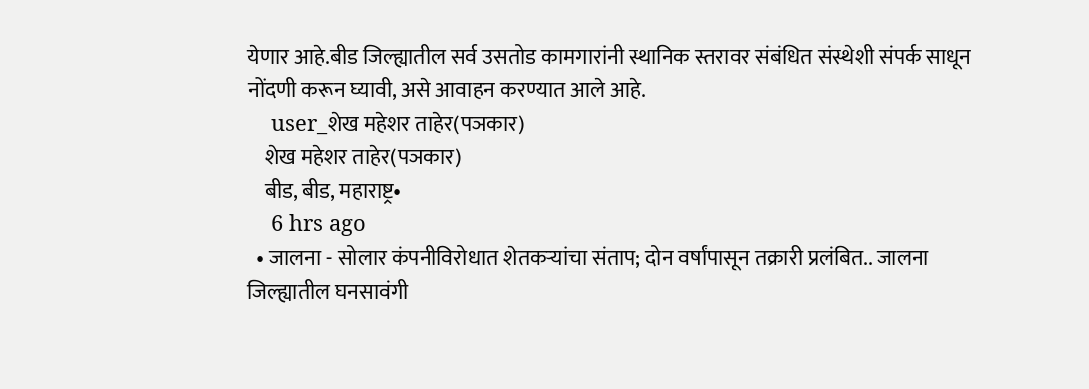येणार आहे.बीड जिल्ह्यातील सर्व उसतोड कामगारांनी स्थानिक स्तरावर संबंधित संस्थेशी संपर्क साधून नोंदणी करून घ्यावी, असे आवाहन करण्यात आले आहे.
    user_शेख महेशर ताहेर(पञकार)
    शेख महेशर ताहेर(पञकार)
    बीड, बीड, महाराष्ट्र•
    6 hrs ago
  • जालना - सोलार कंपनीविरोधात शेतकऱ्यांचा संताप; दोन वर्षांपासून तक्रारी प्रलंबित.. जालना जिल्ह्यातील घनसावंगी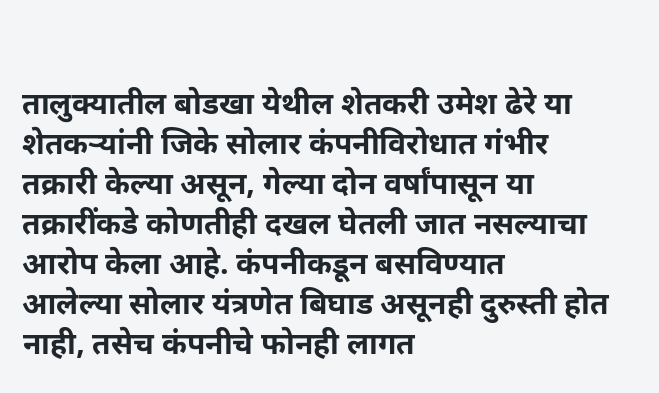तालुक्यातील बोडखा येथील शेतकरी उमेश ढेरे या शेतकऱ्यांनी जिके सोलार कंपनीविरोधात गंभीर तक्रारी केल्या असून, गेल्या दोन वर्षांपासून या तक्रारींकडे कोणतीही दखल घेतली जात नसल्याचा आरोप केला आहे. कंपनीकडून बसविण्यात आलेल्या सोलार यंत्रणेत बिघाड असूनही दुरुस्ती होत नाही, तसेच कंपनीचे फोनही लागत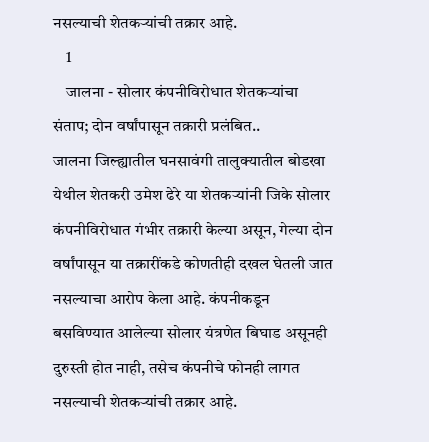नसल्याची शेतकऱ्यांची तक्रार आहे.
    1
    जालना - सोलार कंपनीविरोधात शेतकऱ्यांचा संताप; दोन वर्षांपासून तक्रारी प्रलंबित..
जालना जिल्ह्यातील घनसावंगी तालुक्यातील बोडखा येथील शेतकरी उमेश ढेरे या शेतकऱ्यांनी जिके सोलार कंपनीविरोधात गंभीर तक्रारी केल्या असून, गेल्या दोन वर्षांपासून या तक्रारींकडे कोणतीही दखल घेतली जात नसल्याचा आरोप केला आहे. कंपनीकडून बसविण्यात आलेल्या सोलार यंत्रणेत बिघाड असूनही दुरुस्ती होत नाही, तसेच कंपनीचे फोनही लागत नसल्याची शेतकऱ्यांची तक्रार आहे.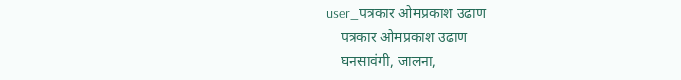user_पत्रकार ओमप्रकाश उढाण
    पत्रकार ओमप्रकाश उढाण
    घनसावंगी, जालना,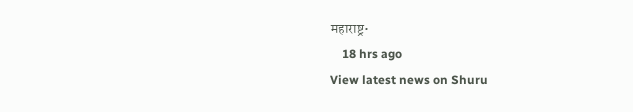महाराष्ट्र•
    18 hrs ago
View latest news on Shuru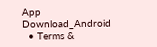App
Download_Android
  • Terms &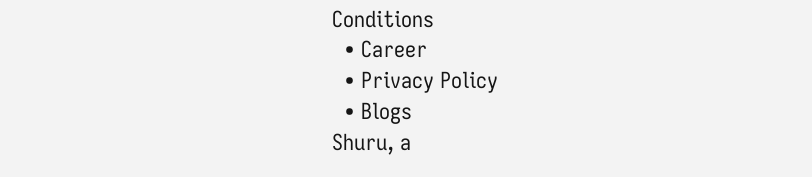Conditions
  • Career
  • Privacy Policy
  • Blogs
Shuru, a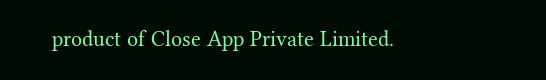product of Close App Private Limited.